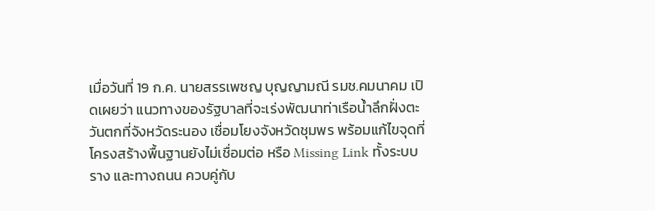เมื่อวันที่ 19 ก.ค. นายสรรเพชญ บุญญามณี รมช.คมนาคม เปิดเผยว่า แนวทางของรัฐบาลที่จะเร่งพัฒนาท่าเรือน้ำลึกฝั่งตะวันตกที่จังหวัดระนอง เชื่อมโยงจังหวัดชุมพร พร้อมแก้ไขจุดที่โครงสร้างพื้นฐานยังไม่เชื่อมต่อ หรือ Missing Link ทั้งระบบราง และทางถนน ควบคู่กับ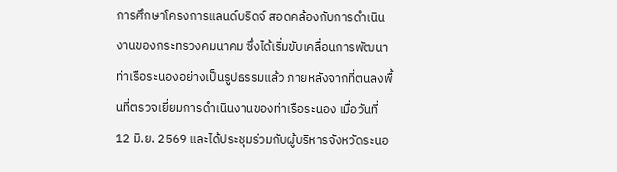การศึกษาโครงการแลนด์บริดจ์ สอดคล้องกับการดำเนินงานของกระทรวงคมนาคม ซึ่งได้เริ่มขับเคลื่อนการพัฒนาท่าเรือระนองอย่างเป็นรูปธรรมแล้ว ภายหลังจากที่ตนลงพื้นที่ตรวจเยี่ยมการดำเนินงานของท่าเรือระนอง เมื่อวันที่ 12 มิ.ย. 2569 และได้ประชุมร่วมกับผู้บริหารจังหวัดระนอ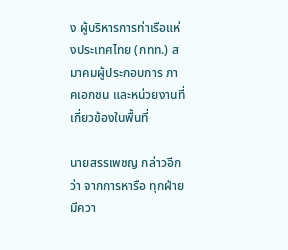ง ผู้บริหารการท่าเรือแห่งประเทศไทย (กทท.) สมาคมผู้ประกอบการ ภาคเอกชน และหน่วยงานที่เกี่ยวข้องในพื้นที่

นายสรรเพชญ กล่าวอีกว่า จากการหารือ ทุกฝ่ายมีควา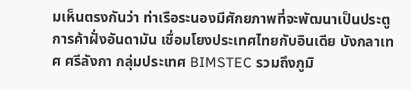มเห็นตรงกันว่า ท่าเรือระนองมีศักยภาพที่จะพัฒนาเป็นประตูการค้าฝั่งอันดามัน เชื่อมโยงประเทศไทยกับอินเดีย บังกลาเทศ ศรีลังกา กลุ่มประเทศ BIMSTEC รวมถึงภูมิ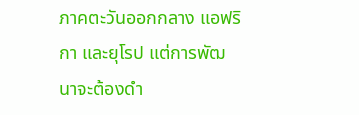ภาคตะวันออกกลาง แอฟริกา และยุโรป แต่การพัฒนาจะต้องดำ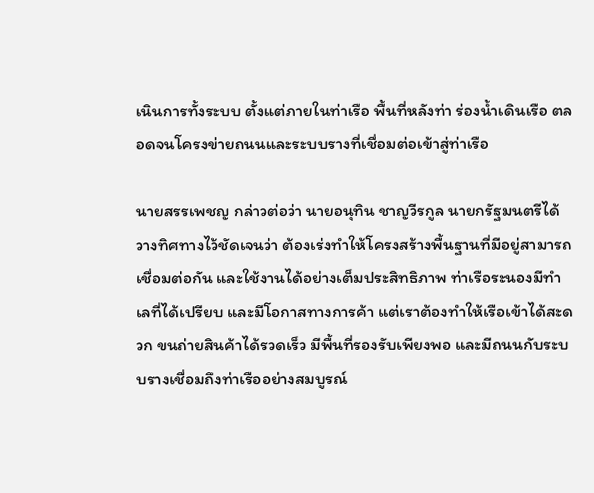เนินการทั้งระบบ ตั้งแต่ภายในท่าเรือ พื้นที่หลังท่า ร่องน้ำเดินเรือ ตลอดจนโครงข่ายถนนและระบบรางที่เชื่อมต่อเข้าสู่ท่าเรือ

นายสรรเพชญ กล่าวต่อว่า นายอนุทิน ชาญวีรกูล นายกรัฐมนตรีได้วางทิศทางไว้ชัดเจนว่า ต้องเร่งทำให้โครงสร้างพื้นฐานที่มีอยู่สามารถเชื่อมต่อกัน และใช้งานได้อย่างเต็มประสิทธิภาพ ท่าเรือระนองมีทำเลที่ได้เปรียบ และมีโอกาสทางการค้า แต่เราต้องทำให้เรือเข้าได้สะดวก ขนถ่ายสินค้าได้รวดเร็ว มีพื้นที่รองรับเพียงพอ และมีถนนกับระบบรางเชื่อมถึงท่าเรืออย่างสมบูรณ์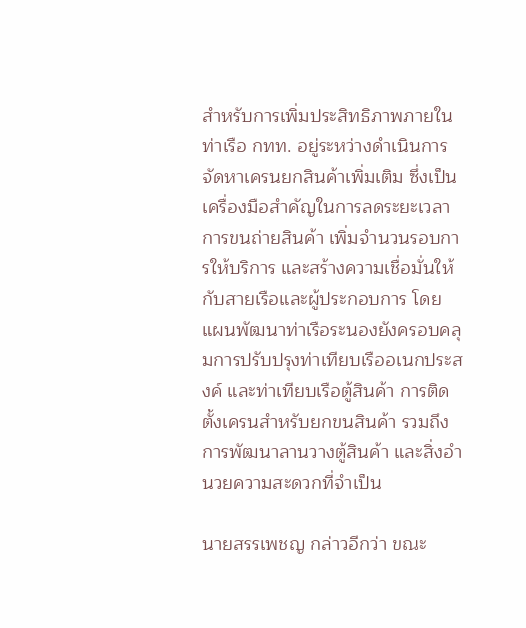สำหรับการเพิ่มประสิทธิภาพภายในท่าเรือ กทท. อยู่ระหว่างดำเนินการจัดหาเครนยกสินค้าเพิ่มเติม ซึ่งเป็นเครื่องมือสำคัญในการลดระยะเวลาการขนถ่ายสินค้า เพิ่มจำนวนรอบการให้บริการ และสร้างความเชื่อมั่นให้กับสายเรือและผู้ประกอบการ โดยแผนพัฒนาท่าเรือระนองยังครอบคลุมการปรับปรุงท่าเทียบเรืออเนกประสงค์ และท่าเทียบเรือตู้สินค้า การติดตั้งเครนสำหรับยกขนสินค้า รวมถึงการพัฒนาลานวางตู้สินค้า และสิ่งอำนวยความสะดวกที่จำเป็น

นายสรรเพชญ กล่าวอีกว่า ขณะ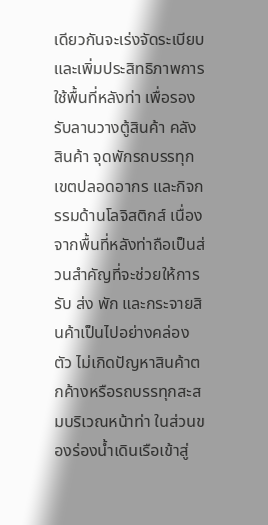เดียวกันจะเร่งจัดระเบียบ และเพิ่มประสิทธิภาพการใช้พื้นที่หลังท่า เพื่อรองรับลานวางตู้สินค้า คลังสินค้า จุดพักรถบรรทุก เขตปลอดอากร และกิจกรรมด้านโลจิสติกส์ เนื่องจากพื้นที่หลังท่าถือเป็นส่วนสำคัญที่จะช่วยให้การรับ ส่ง พัก และกระจายสินค้าเป็นไปอย่างคล่องตัว ไม่เกิดปัญหาสินค้าตกค้างหรือรถบรรทุกสะสมบริเวณหน้าท่า ในส่วนของร่องน้ำเดินเรือเข้าสู่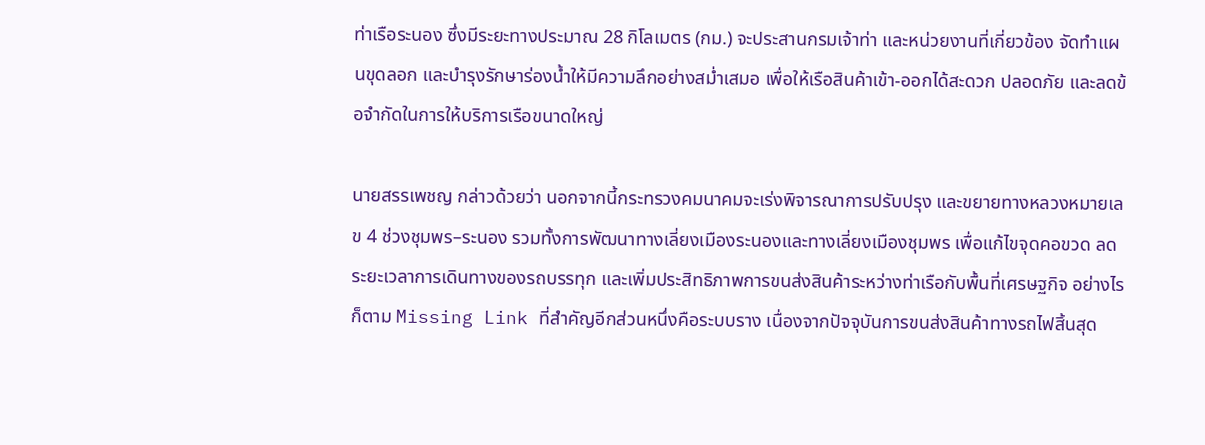ท่าเรือระนอง ซึ่งมีระยะทางประมาณ 28 กิโลเมตร (กม.) จะประสานกรมเจ้าท่า และหน่วยงานที่เกี่ยวข้อง จัดทำแผนขุดลอก และบำรุงรักษาร่องน้ำให้มีความลึกอย่างสม่ำเสมอ เพื่อให้เรือสินค้าเข้า-ออกได้สะดวก ปลอดภัย และลดข้อจำกัดในการให้บริการเรือขนาดใหญ่

นายสรรเพชญ กล่าวด้วยว่า นอกจากนี้กระทรวงคมนาคมจะเร่งพิจารณาการปรับปรุง และขยายทางหลวงหมายเลข 4 ช่วงชุมพร–ระนอง รวมทั้งการพัฒนาทางเลี่ยงเมืองระนองและทางเลี่ยงเมืองชุมพร เพื่อแก้ไขจุดคอขวด ลดระยะเวลาการเดินทางของรถบรรทุก และเพิ่มประสิทธิภาพการขนส่งสินค้าระหว่างท่าเรือกับพื้นที่เศรษฐกิจ อย่างไรก็ตาม Missing Link ที่สำคัญอีกส่วนหนึ่งคือระบบราง เนื่องจากปัจจุบันการขนส่งสินค้าทางรถไฟสิ้นสุด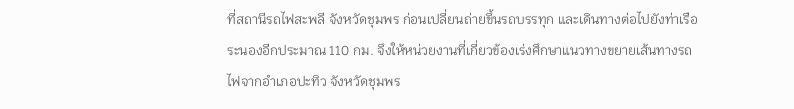ที่สถานีรถไฟสะพลี จังหวัดชุมพร ก่อนเปลี่ยนถ่ายขึ้นรถบรรทุก และเดินทางต่อไปยังท่าเรือระนองอีกประมาณ 110 กม. จึงให้หน่วยงานที่เกี่ยวข้องเร่งศึกษาแนวทางขยายเส้นทางรถไฟจากอำเภอปะทิว จังหวัดชุมพร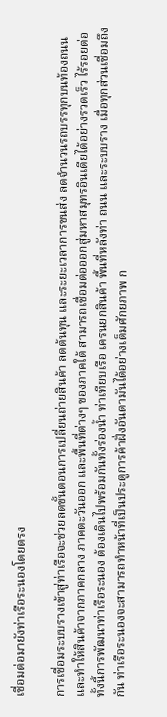เชื่อมต่อมายังท่าเรือระนองโดยตรง

การเชื่อมระบบรางเข้าสู่ท่าเรือจะช่วยลดขั้นตอนการเปลี่ยนถ่ายสินค้า ลดต้นทุน และระยะเวลาการขนส่ง ลดจำนวนรถบรรทุกบนท้องถนน และทำให้สินค้าจากภาคกลาง ภาคตะวันออก และพื้นที่ต่างๆ ของภาคใต้ สามารถเชื่อมต่อออกสู่มหาสมุทรอินเดียได้อย่างรวดเร็ว ไร้รอยต่อ ทั้งนี้การพัฒนาท่าเรือระนอง ต้องเดินไปพร้อมกันทั้งร่องน้ำ ท่าเทียบเรือ เครนยกสินค้า พื้นที่หลังท่า ถนน และระบบราง เมื่อทุกส่วนเชื่อมถึงกัน ท่าเรือระนองจะสามารถทำหน้าที่เป็นประตูการค้าฝั่งอันดามันได้อย่างเต็มศักยภาพ ก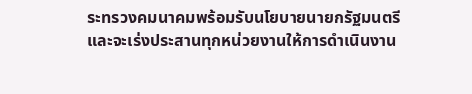ระทรวงคมนาคมพร้อมรับนโยบายนายกรัฐมนตรี และจะเร่งประสานทุกหน่วยงานให้การดำเนินงาน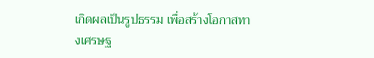เกิดผลเป็นรูปธรรม เพื่อสร้างโอกาสทางเศรษฐ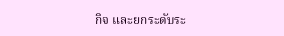กิจ และยกระดับระ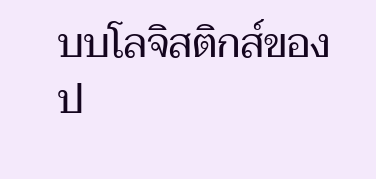บบโลจิสติกส์ของป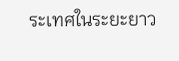ระเทศในระยะยาว